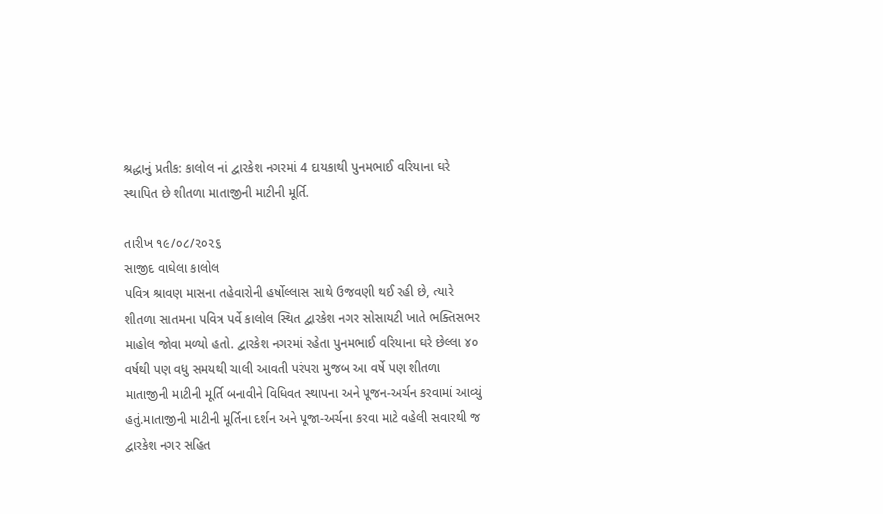શ્રદ્ધાનું પ્રતીક: કાલોલ નાં દ્વારકેશ નગરમાં 4 દાયકાથી પુનમભાઈ વરિયાના ઘરે સ્થાપિત છે શીતળા માતાજીની માટીની મૂર્તિ.

તારીખ ૧૯/૦૮/૨૦૨૬
સાજીદ વાઘેલા કાલોલ
પવિત્ર શ્રાવણ માસના તહેવારોની હર્ષોલ્લાસ સાથે ઉજવણી થઈ રહી છે, ત્યારે શીતળા સાતમના પવિત્ર પર્વે કાલોલ સ્થિત દ્વારકેશ નગર સોસાયટી ખાતે ભક્તિસભર માહોલ જોવા મળ્યો હતો. દ્વારકેશ નગરમાં રહેતા પુનમભાઈ વરિયાના ઘરે છેલ્લા ૪૦ વર્ષથી પણ વધુ સમયથી ચાલી આવતી પરંપરા મુજબ આ વર્ષે પણ શીતળા માતાજીની માટીની મૂર્તિ બનાવીને વિધિવત સ્થાપના અને પૂજન-અર્ચન કરવામાં આવ્યું હતું.માતાજીની માટીની મૂર્તિના દર્શન અને પૂજા-અર્ચના કરવા માટે વહેલી સવારથી જ દ્વારકેશ નગર સહિત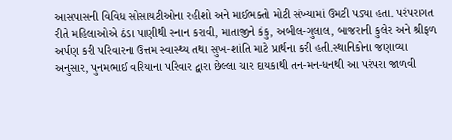આસપાસની વિવિધ સોસાયટીઓના રહીશો અને માઈભક્તો મોટી સંખ્યામાં ઉમટી પડ્યા હતા. પરંપરાગત રીતે મહિલાઓએ ઠંડા પાણીથી સ્નાન કરાવી, માતાજીને કંકુ, અબીલ-ગુલાલ, બાજરાની કુલેર અને શ્રીફળ અર્પણ કરી પરિવારના ઉત્તમ સ્વાસ્થ્ય તથા સુખ-શાંતિ માટે પ્રાર્થના કરી હતી.સ્થાનિકોના જણાવ્યા અનુસાર, પુનમભાઈ વરિયાના પરિવાર દ્વારા છેલ્લા ચાર દાયકાથી તન-મન-ધનથી આ પરંપરા જાળવી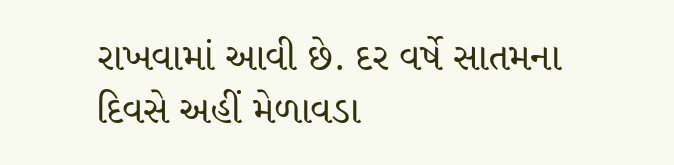રાખવામાં આવી છે. દર વર્ષે સાતમના દિવસે અહીં મેળાવડા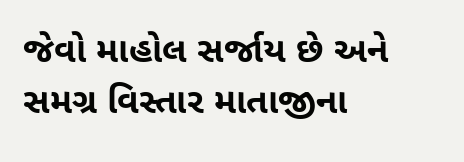જેવો માહોલ સર્જાય છે અને સમગ્ર વિસ્તાર માતાજીના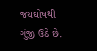જયઘોષથી ગુંજી ઉઠે છે.